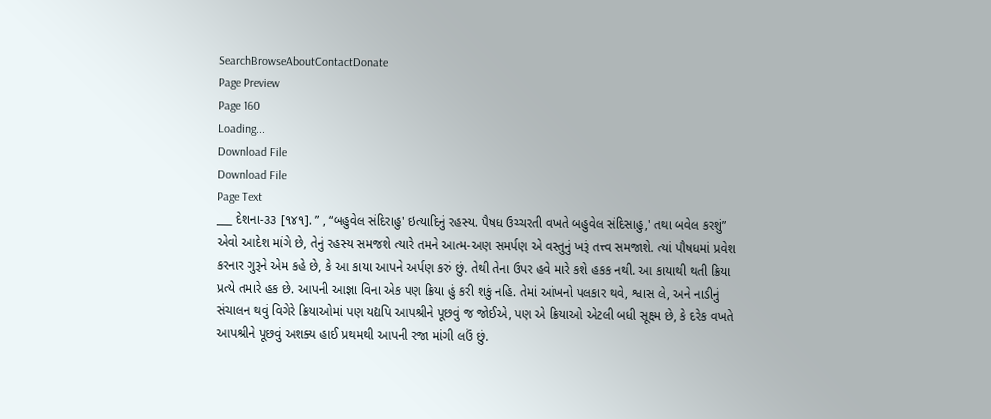SearchBrowseAboutContactDonate
Page Preview
Page 160
Loading...
Download File
Download File
Page Text
___ દેશના-૩૩ [૧૪૧]. ” , “બહુવેલ સંદિરાહુ' ઇત્યાદિનું રહસ્ય. પૈષધ ઉચ્ચરતી વખતે બહુવેલ સંદિસાહુ,' તથા બવેલ કરશું” એવો આદેશ માંગે છે, તેનું રહસ્ય સમજશે ત્યારે તમને આત્મ-અણ સમર્પણ એ વસ્તુનું ખરૂં તત્ત્વ સમજાશે. ત્યાં પૌષધમાં પ્રવેશ કરનાર ગુરૂને એમ કહે છે, કે આ કાયા આપને અર્પણ કરું છું. તેથી તેના ઉપર હવે મારે કશે હકક નથી. આ કાયાથી થતી ક્રિયા પ્રત્યે તમારે હક છે. આપની આજ્ઞા વિના એક પણ ક્રિયા હું કરી શકું નહિ. તેમાં આંખનો પલકાર થવે, શ્વાસ લે, અને નાડીનું સંચાલન થવું વિગેરે ક્રિયાઓમાં પણ યદ્યપિ આપશ્રીને પૂછવું જ જોઈએ, પણ એ ક્રિયાઓ એટલી બધી સૂક્ષ્મ છે, કે દરેક વખતે આપશ્રીને પૂછવું અશક્ય હાઈ પ્રથમથી આપની રજા માંગી લઉં છું.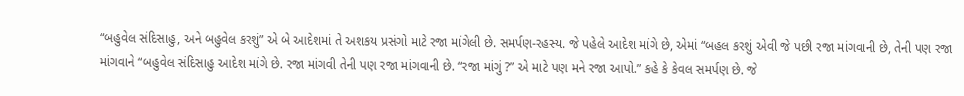“બહુવેલ સંદિસાહુ, અને બહુવેલ કરશું” એ બે આદેશમાં તે અશકય પ્રસંગો માટે રજા માંગેલી છે. સમર્પણ-રહસ્ય. જે પહેલે આદેશ માંગે છે, એમાં “બહલ કરશું એવી જે પછી રજા માંગવાની છે, તેની પણ રજા માંગવાને “બહુવેલ સંદિસાહુ આદેશ માંગે છે. રજા માંગવી તેની પણ રજા માંગવાની છે. “રજા માંગું ?” એ માટે પણ મને રજા આપો.” કહે કે કેવલ સમર્પણ છે. જે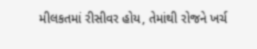મીલકતમાં રીસીવર હોય, તેમાંથી રોજને ખર્ચ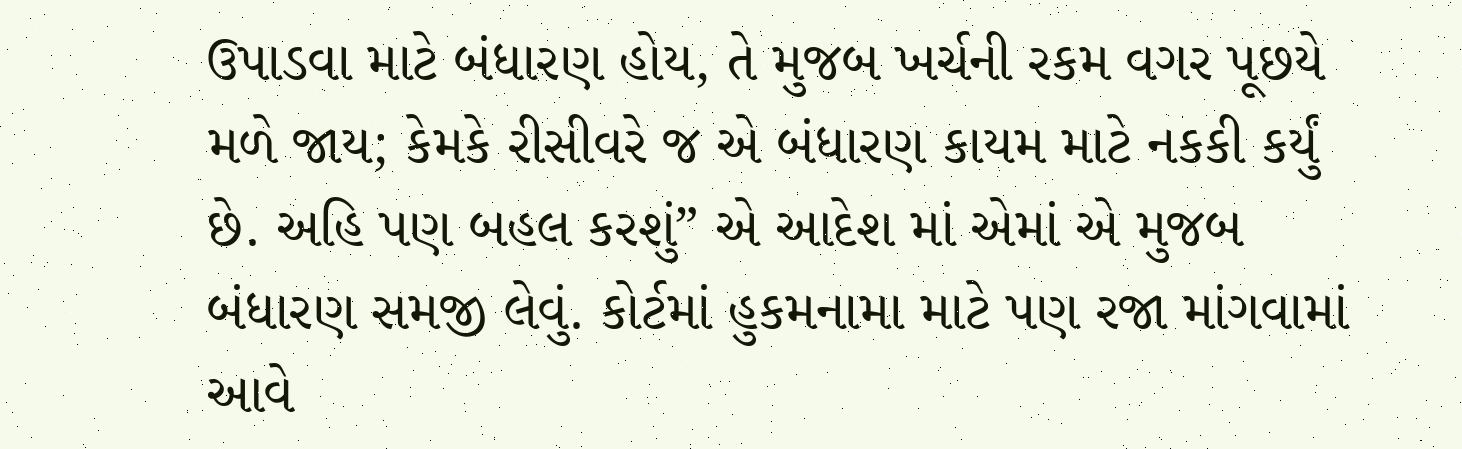ઉપાડવા માટે બંધારણ હોય, તે મુજબ ખર્ચની રકમ વગર પૂછયે મળે જાય; કેમકે રીસીવરે જ એ બંધારણ કાયમ માટે નકકી કર્યું છે. અહિ પણ બહલ કરશું” એ આદેશ માં એમાં એ મુજબ બંધારણ સમજી લેવું. કોર્ટમાં હુકમનામા માટે પણ રજા માંગવામાં આવે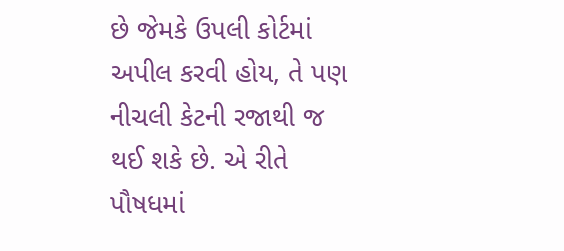છે જેમકે ઉપલી કોર્ટમાં અપીલ કરવી હોય, તે પણ નીચલી કેટની રજાથી જ થઈ શકે છે. એ રીતે પૌષધમાં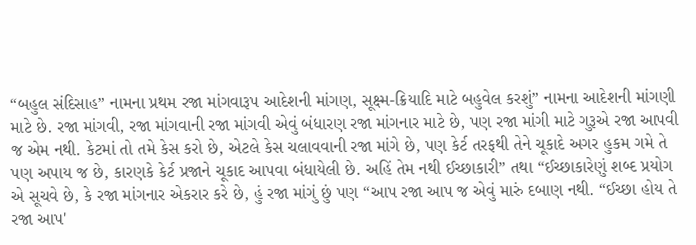“બહુલ સંદિસાહ” નામના પ્રથમ રજા માંગવારૂપ આદેશની માંગણ, સૂક્ષ્મ-ક્રિયાદિ માટે બહુવેલ કરશું” નામના આદેશની માંગણી માટે છે. રજા માંગવી, રજા માંગવાની રજા માંગવી એવું બંધારણ રજા માંગનાર માટે છે, પણ રજા માંગી માટે ગુરૂએ રજા આપવી જ એમ નથી. કેટમાં તો તમે કેસ કરો છે, એટલે કેસ ચલાવવાની રજા માંગે છે, પણ કેર્ટ તરફથી તેને ચૂકાદે અગર હુકમ ગમે તે પણ અપાય જ છે, કારણકે કેર્ટ પ્રજાને ચૂકાદ આપવા બંધાયેલી છે. અહિં તેમ નથી ઈચ્છાકારી” તથા “ઈચ્છાકારેણું શબ્દ પ્રયોગ એ સૂચવે છે, કે રજા માંગનાર એકરાર કરે છે, હું રજા માંગું છું પણ “આપ રજા આપ જ એવું મારું દબાણ નથી. “ઈચ્છા હોય તે રજા આપ'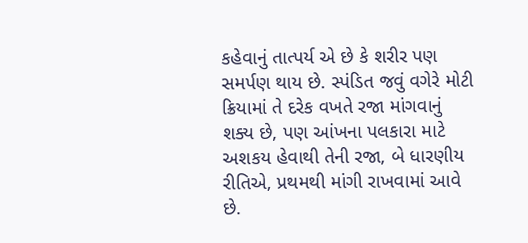કહેવાનું તાત્પર્ય એ છે કે શરીર પણ સમર્પણ થાય છે. સ્પંડિત જવું વગેરે મોટી ક્રિયામાં તે દરેક વખતે રજા માંગવાનું શક્ય છે, પણ આંખના પલકારા માટે અશકય હેવાથી તેની રજા, બે ધારણીય રીતિએ, પ્રથમથી માંગી રાખવામાં આવે છે.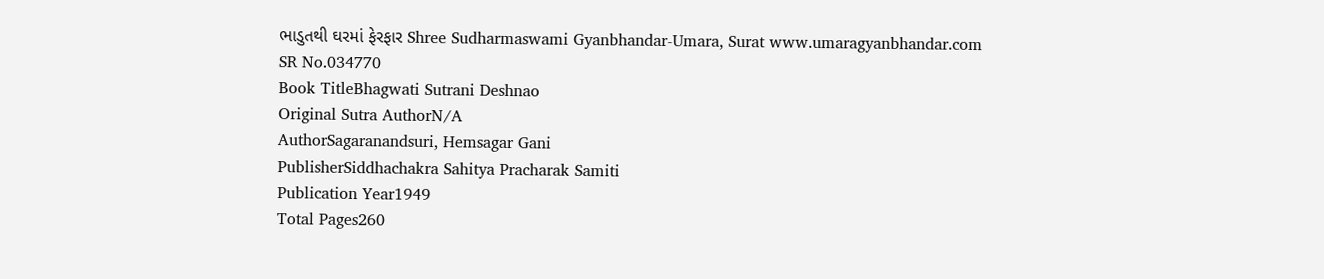ભાડુતથી ઘરમાં ફેરફાર Shree Sudharmaswami Gyanbhandar-Umara, Surat www.umaragyanbhandar.com
SR No.034770
Book TitleBhagwati Sutrani Deshnao
Original Sutra AuthorN/A
AuthorSagaranandsuri, Hemsagar Gani
PublisherSiddhachakra Sahitya Pracharak Samiti
Publication Year1949
Total Pages260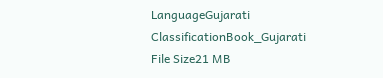LanguageGujarati
ClassificationBook_Gujarati
File Size21 MB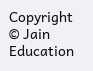Copyright © Jain Education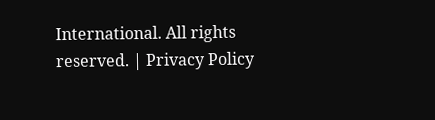International. All rights reserved. | Privacy Policy